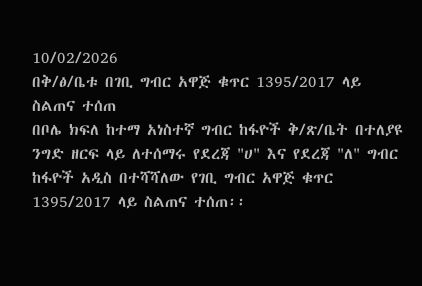10/02/2026
በቅ/ፅ/ቤቱ በገቢ ግብር አዋጅ ቁጥር 1395/2017 ላይ ስልጠና ተሰጠ
በቦሌ ክፍለ ከተማ አነስተኛ ግብር ከፋዮች ቅ/ጽ/ቤት በተለያዩ ንግድ ዘርፍ ላይ ለተሰማሩ የደረጃ "ሀ" እና የደረጃ "ለ" ግብር ከፋዮች አዲስ በተሻሻለው የገቢ ግብር አዋጅ ቁጥር 1395/2017 ላይ ስልጠና ተሰጠ፡፡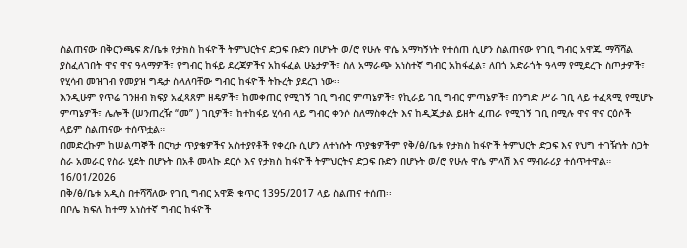ስልጠናው በቅርንጫፍ ጽ/ቤቱ የታክስ ከፋዮች ትምህርትና ድጋፍ ቡድን በሆኑት ወ/ሮ የሁሉ ዋሴ አማካኝነት የተሰጠ ሲሆን ስልጠናው የገቢ ግብር አዋጁ ማሻሻል ያስፈለገበት ዋና ዋና ዓላማዎች፣ የግብር ከፋይ ደረጃዎችና አከፋፈል ሁኔታዎች፣ ስለ አማራጭ አነስተኛ ግብር አከፋፈል፣ ለበጎ አድራጎት ዓላማ የሚደረጉ ስጦታዎች፣ የሂሳብ መዝገብ የመያዝ ግዴታ ስላለባቸው ግብር ከፋዮች ትኩረት ያደረገ ነው፡፡
እንዲሁም የጥሬ ገንዘብ ክፍያ አፈጻጸም ዘዴዎች፣ ከመቀጠር የሚገኝ ገቢ ግብር ምጣኔዎች፣ የኪራይ ገቢ ግብር ምጣኔዎች፣ በንግድ ሥራ ገቢ ላይ ተፈጻሚ የሚሆኑ ምጣኔዎች፣ ሌሎች (ሠንጠረዥ “መ” ) ገቢዎች፣ ከተከፋይ ሂሳብ ላይ ግብር ቀንሶ ስለማስቀረት እና ከዲጂታል ይዘት ፈጠራ የሚገኝ ገቢ በሚሉ ዋና ዋና ርዕሶች ላይም ስልጠናው ተሰጥቷል።
በመድረኩም ከሠልጣኞች በርካታ ጥያቄዎችና አስተያየቶች የቀረቡ ሲሆን ለተነሱት ጥያቄዎችም የቅ/ፅ/ቤቱ የታክስ ከፋዮች ትምህርት ድጋፍ እና የህግ ተገዥነት ስጋት ስራ አመራር የስራ ሂደት በሆኑት በአቶ መላኩ ደርሶ እና የታክስ ከፋዮች ትምህርትና ድጋፍ ቡድን በሆኑት ወ/ሮ የሁሉ ዋሴ ምላሽ እና ማብራሪያ ተሰጥተዋል።
16/01/2026
በቅ/ፅ/ቤቱ አዲስ በተሻሻለው የገቢ ግብር አዋጅ ቁጥር 1395/2017 ላይ ስልጠና ተሰጠ፡፡
በቦሌ ክፍለ ከተማ አነስተኛ ግብር ከፋዮች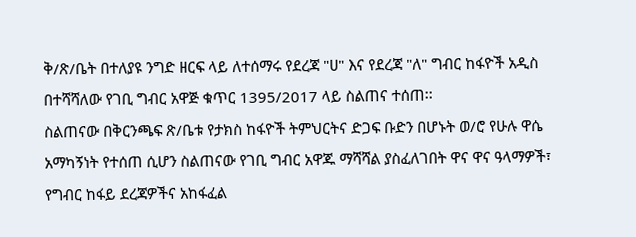ቅ/ጽ/ቤት በተለያዩ ንግድ ዘርፍ ላይ ለተሰማሩ የደረጃ "ሀ" እና የደረጃ "ለ" ግብር ከፋዮች አዲስ በተሻሻለው የገቢ ግብር አዋጅ ቁጥር 1395/2017 ላይ ስልጠና ተሰጠ፡፡
ስልጠናው በቅርንጫፍ ጽ/ቤቱ የታክስ ከፋዮች ትምህርትና ድጋፍ ቡድን በሆኑት ወ/ሮ የሁሉ ዋሴ አማካኝነት የተሰጠ ሲሆን ስልጠናው የገቢ ግብር አዋጁ ማሻሻል ያስፈለገበት ዋና ዋና ዓላማዎች፣ የግብር ከፋይ ደረጃዎችና አከፋፈል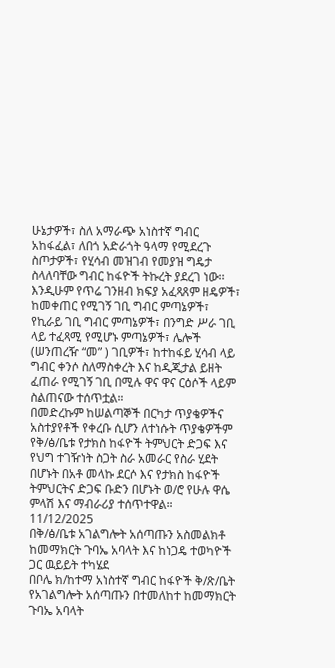ሁኔታዎች፣ ስለ አማራጭ አነስተኛ ግብር አከፋፈል፣ ለበጎ አድራጎት ዓላማ የሚደረጉ ስጦታዎች፣ የሂሳብ መዝገብ የመያዝ ግዴታ ስላለባቸው ግብር ከፋዮች ትኩረት ያደረገ ነው፡፡
እንዲሁም የጥሬ ገንዘብ ክፍያ አፈጻጸም ዘዴዎች፣ ከመቀጠር የሚገኝ ገቢ ግብር ምጣኔዎች፣ የኪራይ ገቢ ግብር ምጣኔዎች፣ በንግድ ሥራ ገቢ ላይ ተፈጻሚ የሚሆኑ ምጣኔዎች፣ ሌሎች (ሠንጠረዥ “መ” ) ገቢዎች፣ ከተከፋይ ሂሳብ ላይ ግብር ቀንሶ ስለማስቀረት እና ከዲጂታል ይዘት ፈጠራ የሚገኝ ገቢ በሚሉ ዋና ዋና ርዕሶች ላይም ስልጠናው ተሰጥቷል።
በመድረኩም ከሠልጣኞች በርካታ ጥያቄዎችና አስተያየቶች የቀረቡ ሲሆን ለተነሱት ጥያቄዎችም የቅ/ፅ/ቤቱ የታክስ ከፋዮች ትምህርት ድጋፍ እና የህግ ተገዥነት ስጋት ስራ አመራር የስራ ሂደት በሆኑት በአቶ መላኩ ደርሶ እና የታክስ ከፋዮች ትምህርትና ድጋፍ ቡድን በሆኑት ወ/ሮ የሁሉ ዋሴ ምላሽ እና ማብራሪያ ተሰጥተዋል።
11/12/2025
በቅ/ፅ/ቤቱ አገልግሎት አሰጣጡን አስመልክቶ ከመማክርት ጉባኤ አባላት እና ከነጋዴ ተወካዮች ጋር ዉይይት ተካሄደ
በቦሌ ክ/ከተማ አነስተኛ ግብር ከፋዮች ቅ/ጽ/ቤት የአገልግሎት አሰጣጡን በተመለከተ ከመማክርት ጉባኤ አባላት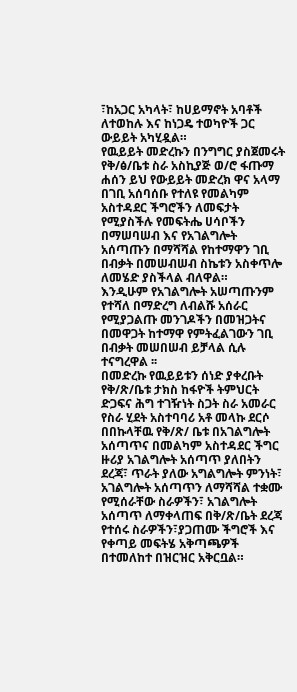፣ከአጋር አካላት፣ ከሀይማኖት አባቶች ለተወከሉ እና ከነጋዴ ተወካዮች ጋር ውይይት አካሂዷል።
የዉይይት መድረኩን በንግግር ያስጀመሩት የቅ/ፅ/ቤቱ ስራ አስኪያጅ ወ/ሮ ፋጡማ ሐሰን ይህ የውይይት መድረክ ዋና አላማ በገቢ አሰባሰቡ የተለዩ የመልካም አስተዳደር ችግሮችን ለመፍታት የሚያስችሉ የመፍትሔ ሀሳቦችን በማሠባሠብ እና የአገልግሎት አሰጣጡን በማሻሻል የከተማዋን ገቢ በብቃት በመሠብሠብ ስኬቱን አስቀጥሎ ለመሄድ ያስችላል ብለዋል።
እንዲሁም የአገልግሎት አሠጣጡንም የተሻለ በማድረግ ለብልሹ አሰራር የሚያጋልጡ መንገዶችን በመዝጋትና በመዋጋት ከተማዋ የምትፈልገውን ገቢ በብቃት መሠበሠብ ይቻላል ሲሉ ተናግረዋል ፡፡
በመድረኩ የዉይይቱን ሰነድ ያቀረቡት የቅ/ጽ/ቤቱ ታክስ ከፋዮች ትምህርት ድጋፍና ሕግ ተገዥነት ስጋት ስራ አመራር የስራ ሂደት አስተባባሪ አቶ መላኩ ደርሶ በበኩላቸዉ የቅ/ጽ/ ቤቱ በአገልግሎት አሰጣጥና በመልካም አስተዳደር ችግር ዙሪያ አገልግሎት አሰጣጥ ያለበትን ደረጃ፣ ጥራት ያለው አግልግሎት ምንነት፣ አገልግሎት አሰጣጥን ለማሻሻል ተቋሙ የሚሰራቸው ስራዎችን፣ አገልግሎት አሰጣጥ ለማቀላጠፍ በቅ/ጽ/ቤት ደረጃ የተሰሩ ስራዎችን፣ያጋጠሙ ችግሮች እና የቀጣይ መፍትሄ አቅጣጫዎች በተመለከተ በዝርዝር አቅርቧል።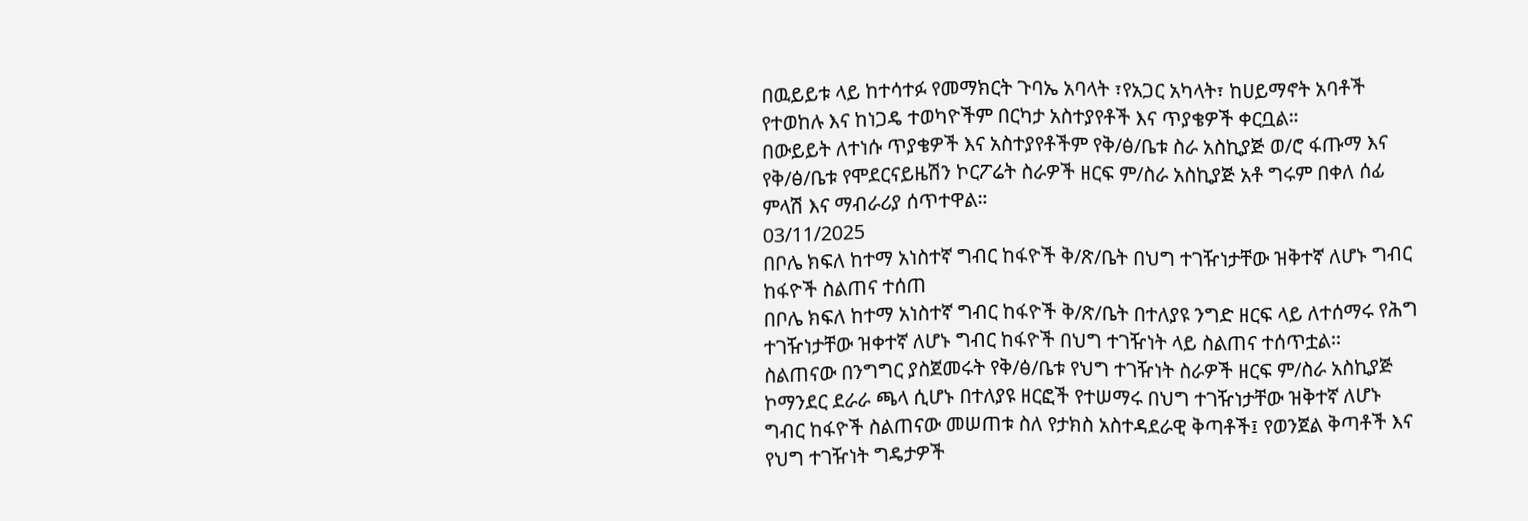በዉይይቱ ላይ ከተሳተፉ የመማክርት ጉባኤ አባላት ፣የአጋር አካላት፣ ከሀይማኖት አባቶች የተወከሉ እና ከነጋዴ ተወካዮችም በርካታ አስተያየቶች እና ጥያቄዎች ቀርቧል።
በውይይት ለተነሱ ጥያቄዎች እና አስተያየቶችም የቅ/ፅ/ቤቱ ስራ አስኪያጅ ወ/ሮ ፋጡማ እና የቅ/ፅ/ቤቱ የሞደርናይዜሽን ኮርፖሬት ስራዎች ዘርፍ ም/ስራ አስኪያጅ አቶ ግሩም በቀለ ሰፊ ምላሽ እና ማብራሪያ ሰጥተዋል።
03/11/2025
በቦሌ ክፍለ ከተማ አነስተኛ ግብር ከፋዮች ቅ/ጽ/ቤት በህግ ተገዥነታቸው ዝቅተኛ ለሆኑ ግብር ከፋዮች ስልጠና ተሰጠ
በቦሌ ክፍለ ከተማ አነስተኛ ግብር ከፋዮች ቅ/ጽ/ቤት በተለያዩ ንግድ ዘርፍ ላይ ለተሰማሩ የሕግ ተገዥነታቸው ዝቀተኛ ለሆኑ ግብር ከፋዮች በህግ ተገዥነት ላይ ስልጠና ተሰጥቷል፡፡
ስልጠናው በንግግር ያስጀመሩት የቅ/ፅ/ቤቱ የህግ ተገዥነት ስራዎች ዘርፍ ም/ስራ አስኪያጅ ኮማንደር ደራራ ጫላ ሲሆኑ በተለያዩ ዘርፎች የተሠማሩ በህግ ተገዥነታቸው ዝቅተኛ ለሆኑ ግብር ከፋዮች ስልጠናው መሠጠቱ ስለ የታክስ አስተዳደራዊ ቅጣቶች፤ የወንጀል ቅጣቶች እና የህግ ተገዥነት ግዴታዎች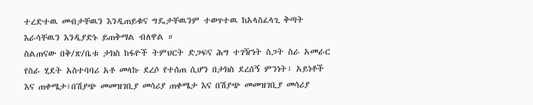ተረድተዉ መብታቸዉን እንዲጠይቁና ግዴታቸዉንም ተወጥተዉ ከአላስፈላጊ ቅጣት እራሳቸዉን እንዲያድኑ ይጠቅማል ብለዋል ።
ስልጠናው በቅ/ጽ/ቤቱ ታክስ ከፋዮች ትምህርት ድጋፍና ሕግ ተገዥነት ስጋት ስራ አመራር የስራ ሂደት አስተባባሪ አቶ መላኩ ደረሶ የተሰጠ ሲሆን በታክስ ደረሰኝ ምንነት፣ አይነቶች እና ጠቀሜታ፣በሽያጭ መመዝገቢያ መሳሪያ ጠቀሜታ እና በሽያጭ መመዝገቢያ መሳሪያ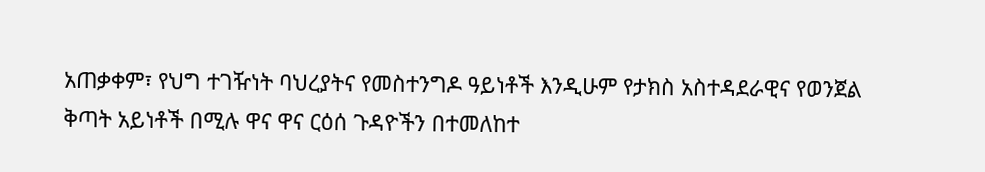አጠቃቀም፣ የህግ ተገዥነት ባህረያትና የመስተንግዶ ዓይነቶች እንዲሁም የታክስ አስተዳደራዊና የወንጀል ቅጣት አይነቶች በሚሉ ዋና ዋና ርዕሰ ጉዳዮችን በተመለከተ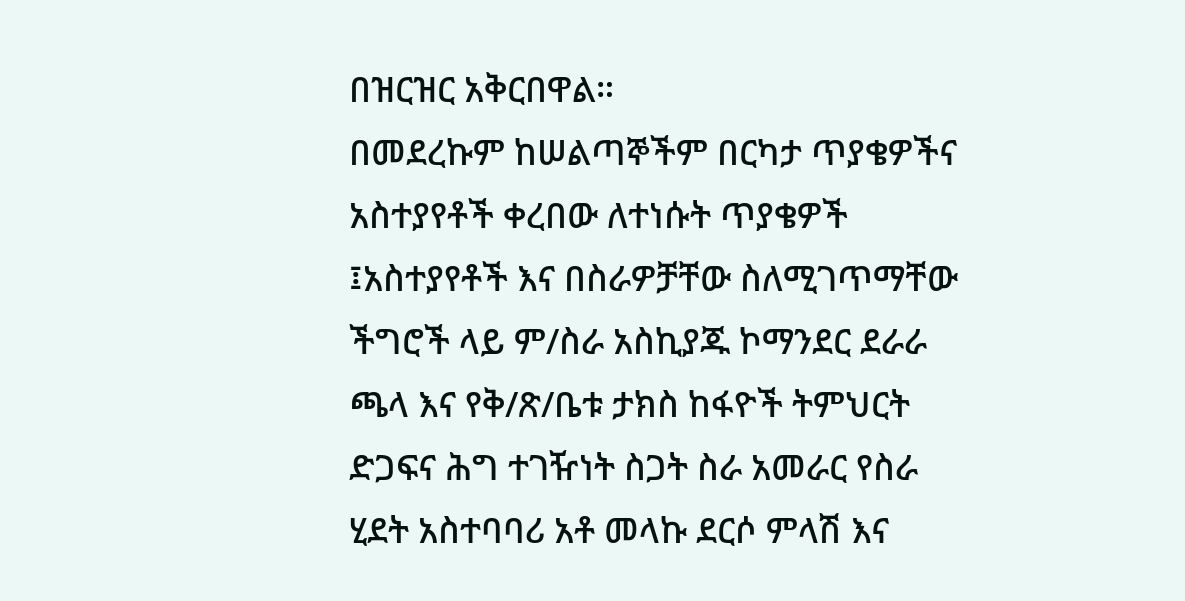በዝርዝር አቅርበዋል።
በመደረኩም ከሠልጣኞችም በርካታ ጥያቄዎችና አስተያየቶች ቀረበው ለተነሱት ጥያቄዎች ፤አስተያየቶች እና በስራዎቻቸው ስለሚገጥማቸው ችግሮች ላይ ም/ስራ አስኪያጁ ኮማንደር ደራራ ጫላ እና የቅ/ጽ/ቤቱ ታክስ ከፋዮች ትምህርት ድጋፍና ሕግ ተገዥነት ስጋት ስራ አመራር የስራ ሂደት አስተባባሪ አቶ መላኩ ደርሶ ምላሽ እና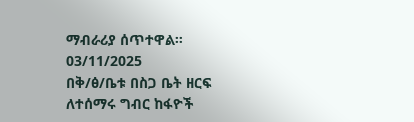ማብራሪያ ሰጥተዋል።
03/11/2025
በቅ/ፅ/ቤቱ በስጋ ቤት ዘርፍ ለተሰማሩ ግብር ከፋዮች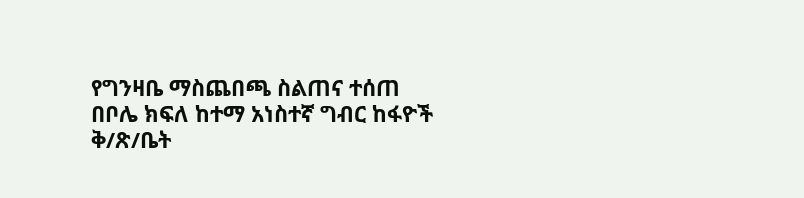የግንዛቤ ማስጨበጫ ስልጠና ተሰጠ
በቦሌ ክፍለ ከተማ አነስተኛ ግብር ከፋዮች ቅ/ጽ/ቤት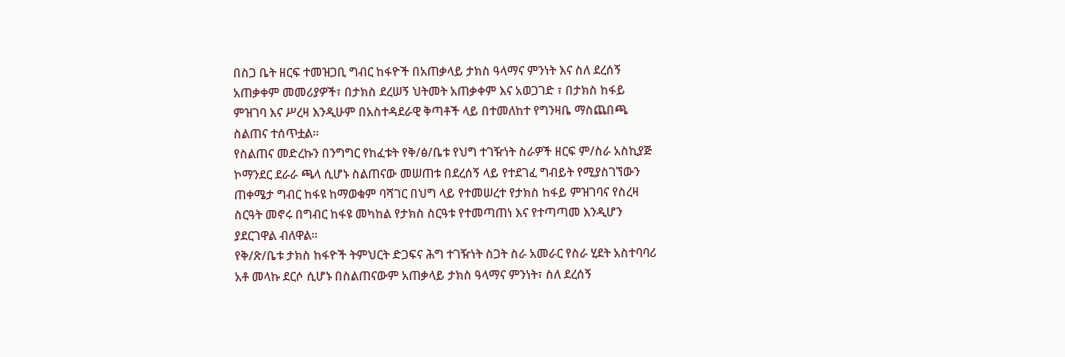በስጋ ቤት ዘርፍ ተመዝጋቢ ግብር ከፋዮች በአጠቃላይ ታክስ ዓላማና ምንነት እና ስለ ደረሰኝ አጠቃቀም መመሪያዎች፣ በታክስ ደረሠኝ ህትመት አጠቃቀም እና አወጋገድ ፣ በታክስ ከፋይ ምዝገባ እና ሥረዛ እንዲሁም በአስተዳደራዊ ቅጣቶች ላይ በተመለከተ የግንዛቤ ማስጨበጫ ስልጠና ተሰጥቷል፡፡
የስልጠና መድረኩን በንግግር የከፈቱት የቅ/ፅ/ቤቱ የህግ ተገዥነት ስራዎች ዘርፍ ም/ስራ አስኪያጅ ኮማንደር ደራራ ጫላ ሲሆኑ ስልጠናው መሠጠቱ በደረሰኝ ላይ የተደገፈ ግብይት የሚያስገኘውን ጠቀሜታ ግብር ከፋዩ ከማወቁም ባሻገር በህግ ላይ የተመሠረተ የታክስ ከፋይ ምዝገባና የስረዛ ስርዓት መኖሩ በግብር ከፋዩ መካከል የታክስ ስርዓቱ የተመጣጠነ እና የተጣጣመ እንዲሆን ያደርገዋል ብለዋል።
የቅ/ጽ/ቤቱ ታክስ ከፋዮች ትምህርት ድጋፍና ሕግ ተገዥነት ስጋት ስራ አመራር የስራ ሂደት አስተባባሪ አቶ መላኩ ደርሶ ሲሆኑ በስልጠናውም አጠቃላይ ታክስ ዓላማና ምንነት፣ ስለ ደረሰኝ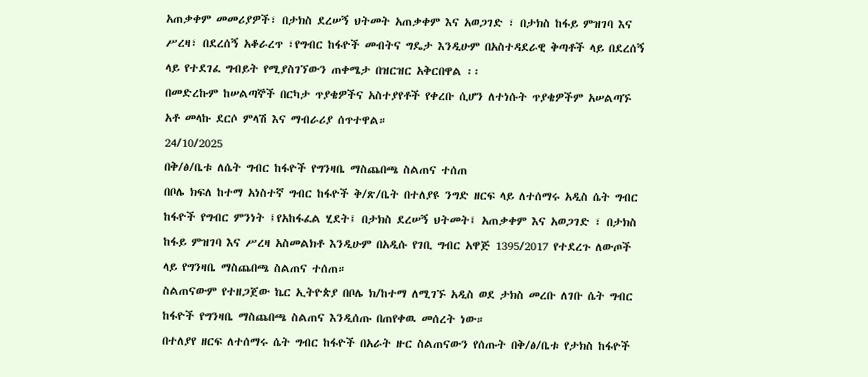አጠቃቀም መመሪያዎች፣ በታክስ ደረሠኝ ህትመት አጠቃቀም እና አወጋገድ ፣ በታክስ ከፋይ ምዝገባ እና ሥረዛ፣ በደረሰኝ አቆራረጥ ፣የግብር ከፋዮች መብትና ግዴታ እንዲሁም በአስተዳደራዊ ቅጣቶች ላይ በደረሰኝ ላይ የተደገፈ ግብይት የሚያስገኘውን ጠቀሜታ በዝርዝር አቅርበዋል ፡፡
በመድረኩም ከሠልጣኞች በርካታ ጥያቄዎችና አስተያየቶች የቀረቡ ሲሆን ለተነሱት ጥያቄዎችም አሠልጣኙ አቶ መላኩ ደርሶ ምላሽ እና ማብራሪያ ሰጥተዋል።
24/10/2025
በቅ/ፅ/ቤቱ ለሴት ግብር ከፋዮች የግንዛቤ ማስጨበጫ ስልጠና ተሰጠ
በቦሌ ክፍለ ከተማ አነስተኛ ግብር ከፋዮች ቅ/ጽ/ቤት በተለያዩ ንግድ ዘርፍ ላይ ለተሰማሩ አዲስ ሴት ግብር ከፋዮች የግብር ምንነት ፤የአከፋፈል ሂደት፤ በታክስ ደረሠኝ ህትመት፤ አጠቃቀም እና አወጋገድ ፣ በታክስ ከፋይ ምዝገባ እና ሥረዛ አስመልክቶ እንዲሁም በአዲሱ የገቢ ግብር አዋጅ 1395/2017 የተደረጉ ለውጦች ላይ የግንዛቤ ማስጨበጫ ስልጠና ተሰጠ።
ስልጠናውም የተዘጋጀው ኬር ኢትዮጵያ በቦሌ ክ/ከተማ ለሚገኙ አዲስ ወደ ታክስ መረቡ ለገቡ ሴት ግብር ከፋዮች የግንዛቤ ማስጨበጫ ስልጠና እንዲሰጡ በጠየቀዉ መሰረት ነው።
በተለያየ ዘርፍ ለተሰማሩ ሴት ግብር ከፋዮች በአራት ዙር ስልጠናውን የሰጡት በቅ/ፅ/ቤቱ የታክስ ከፋዮች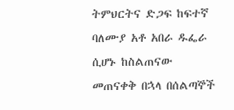ትምህርትና ድጋፍ ከፍተኛ ባለሙያ አቶ አበራ ዱፌራ ሲሆኑ ከስልጠናው መጠናቀቅ በኋላ በሰልጣኞች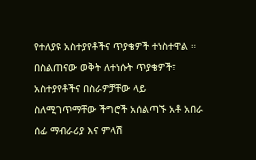የተለያዩ አስተያየቶችና ጥያቄዎች ተነስተዋል ።
በስልጠናው ወቅት ለተነሱት ጥያቄዎች፣ አስተያየቶችና በስራዎቻቸው ላይ ስለሚገጥማቸው ችግሮች አሰልጣኙ አቶ አበራ ሰፊ ማብራሪያ እና ምላሽ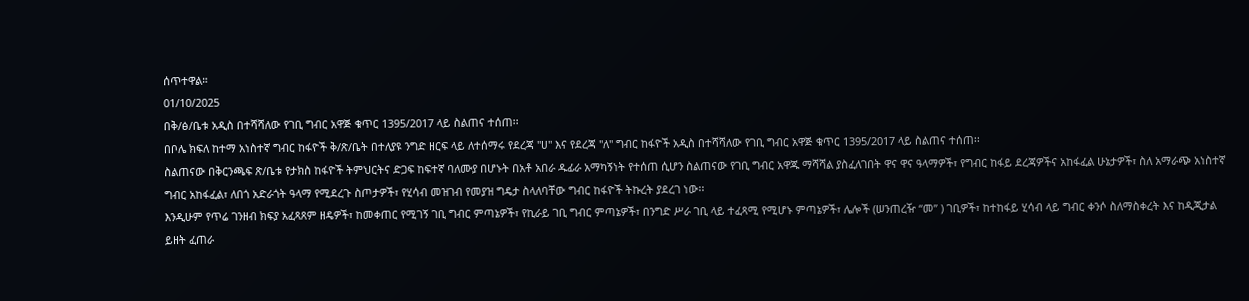ሰጥተዋል።
01/10/2025
በቅ/ፅ/ቤቱ አዲስ በተሻሻለው የገቢ ግብር አዋጅ ቁጥር 1395/2017 ላይ ስልጠና ተሰጠ፡፡
በቦሌ ክፍለ ከተማ አነስተኛ ግብር ከፋዮች ቅ/ጽ/ቤት በተለያዩ ንግድ ዘርፍ ላይ ለተሰማሩ የደረጃ "ሀ" እና የደረጃ "ለ" ግብር ከፋዮች አዲስ በተሻሻለው የገቢ ግብር አዋጅ ቁጥር 1395/2017 ላይ ስልጠና ተሰጠ፡፡
ስልጠናው በቅርንጫፍ ጽ/ቤቱ የታክስ ከፋዮች ትምህርትና ድጋፍ ከፍተኛ ባለሙያ በሆኑት በአቶ አበራ ዱፊራ አማካኝነት የተሰጠ ሲሆን ስልጠናው የገቢ ግብር አዋጁ ማሻሻል ያስፈለገበት ዋና ዋና ዓላማዎች፣ የግብር ከፋይ ደረጃዎችና አከፋፈል ሁኔታዎች፣ ስለ አማራጭ አነስተኛ ግብር አከፋፈል፣ ለበጎ አድራጎት ዓላማ የሚደረጉ ስጦታዎች፣ የሂሳብ መዝገብ የመያዝ ግዴታ ስላለባቸው ግብር ከፋዮች ትኩረት ያደረገ ነው፡፡
እንዲሁም የጥሬ ገንዘብ ክፍያ አፈጻጸም ዘዴዎች፣ ከመቀጠር የሚገኝ ገቢ ግብር ምጣኔዎች፣ የኪራይ ገቢ ግብር ምጣኔዎች፣ በንግድ ሥራ ገቢ ላይ ተፈጻሚ የሚሆኑ ምጣኔዎች፣ ሌሎች (ሠንጠረዥ “መ” ) ገቢዎች፣ ከተከፋይ ሂሳብ ላይ ግብር ቀንሶ ስለማስቀረት እና ከዲጂታል ይዘት ፈጠራ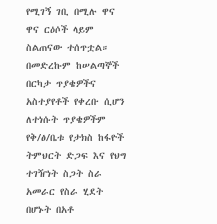የሚገኝ ገቢ በሚሉ ዋና ዋና ርዕሶች ላይም ስልጠናው ተሰጥቷል።
በመድረኩም ከሠልጣኞች በርካታ ጥያቄዎችና አስተያየቶች የቀረቡ ሲሆን ለተነሱት ጥያቄዎችም የቅ/ፅ/ቤቱ የታክስ ከፋዮች ትምህርት ድጋፍ እና የህግ ተገዥነት ስጋት ስራ አመራር የስራ ሂደት በሆኑት በአቶ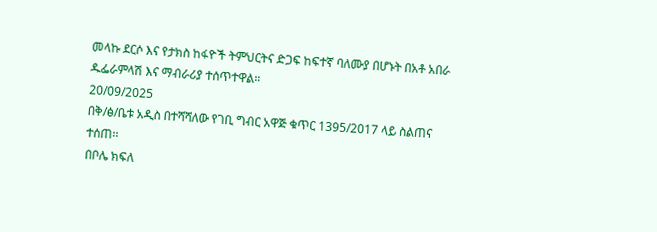መላኩ ደርሶ እና የታክስ ከፋዮች ትምህርትና ድጋፍ ከፍተኛ ባለሙያ በሆኑት በአቶ አበራ ዱፌራምላሽ እና ማብራሪያ ተሰጥተዋል።
20/09/2025
በቅ/ፅ/ቤቱ አዲስ በተሻሻለው የገቢ ግብር አዋጅ ቁጥር 1395/2017 ላይ ስልጠና ተሰጠ፡፡
በቦሌ ክፍለ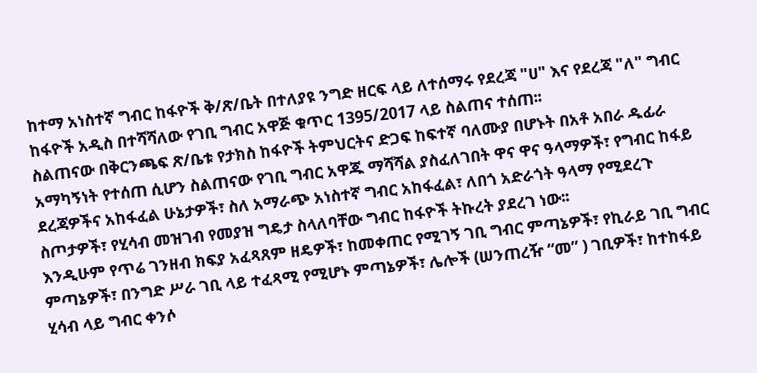ከተማ አነስተኛ ግብር ከፋዮች ቅ/ጽ/ቤት በተለያዩ ንግድ ዘርፍ ላይ ለተሰማሩ የደረጃ "ሀ" እና የደረጃ "ለ" ግብር ከፋዮች አዲስ በተሻሻለው የገቢ ግብር አዋጅ ቁጥር 1395/2017 ላይ ስልጠና ተሰጠ፡፡
ስልጠናው በቅርንጫፍ ጽ/ቤቱ የታክስ ከፋዮች ትምህርትና ድጋፍ ከፍተኛ ባለሙያ በሆኑት በአቶ አበራ ዱፊራ አማካኝነት የተሰጠ ሲሆን ስልጠናው የገቢ ግብር አዋጁ ማሻሻል ያስፈለገበት ዋና ዋና ዓላማዎች፣ የግብር ከፋይ ደረጃዎችና አከፋፈል ሁኔታዎች፣ ስለ አማራጭ አነስተኛ ግብር አከፋፈል፣ ለበጎ አድራጎት ዓላማ የሚደረጉ ስጦታዎች፣ የሂሳብ መዝገብ የመያዝ ግዴታ ስላለባቸው ግብር ከፋዮች ትኩረት ያደረገ ነው፡፡
እንዲሁም የጥሬ ገንዘብ ክፍያ አፈጻጸም ዘዴዎች፣ ከመቀጠር የሚገኝ ገቢ ግብር ምጣኔዎች፣ የኪራይ ገቢ ግብር ምጣኔዎች፣ በንግድ ሥራ ገቢ ላይ ተፈጻሚ የሚሆኑ ምጣኔዎች፣ ሌሎች (ሠንጠረዥ “መ” ) ገቢዎች፣ ከተከፋይ ሂሳብ ላይ ግብር ቀንሶ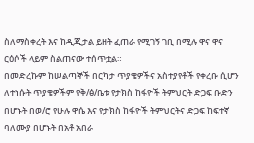ስለማስቀረት እና ከዲጂታል ይዘት ፈጠራ የሚገኝ ገቢ በሚሉ ዋና ዋና ርዕሶች ላይም ስልጠናው ተሰጥቷል።
በመድረኩም ከሠልጣኞች በርካታ ጥያቄዎችና አስተያየቶች የቀረቡ ሲሆን ለተነሱት ጥያቄዎችም የቅ/ፅ/ቤቱ የታክስ ከፋዮች ትምህርት ድጋፍ ቡድን በሆኑት በወ/ሮ የሁሉ ዋሴ እና የታክስ ከፋዮች ትምህርትና ድጋፍ ከፍተኛ ባለሙያ በሆኑት በአቶ አበራ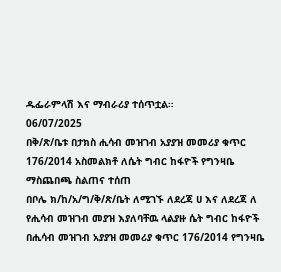ዱፌራምላሽ እና ማብራሪያ ተሰጥቷል።
06/07/2025
በቅ/ጽ/ቤቱ በታክስ ሒሳብ መዝገብ አያያዝ መመሪያ ቁጥር 176/2014 አስመልክቶ ለሴት ግብር ከፋዮች የግንዛቤ ማስጨበጫ ስልጠና ተሰጠ
በቦሌ ክ/ከ/አ/ግ/ቅ/ጽ/ቤት ለሚገኙ ለደረጃ ሀ እና ለደረጃ ለ የሒሳብ መዝገብ መያዝ እያለባቸዉ ላልያዙ ሴት ግብር ከፋዮች በሒሳብ መዝገብ አያያዝ መመሪያ ቁጥር 176/2014 የግንዛቤ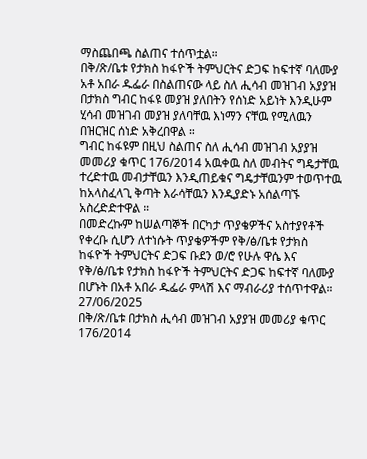ማስጨበጫ ስልጠና ተሰጥቷል።
በቅ/ጽ/ቤቱ የታክስ ከፋዮች ትምህርትና ድጋፍ ከፍተኛ ባለሙያ አቶ አበራ ዱፌራ በስልጠናው ላይ ስለ ሒሳብ መዝገብ አያያዝ በታክስ ግብር ከፋዩ መያዝ ያለበትን የሰነድ አይነት እንዲሁም ሂሳብ መዝገብ መያዝ ያለባቸዉ እነማን ናቸዉ የሚለዉን በዝርዝር ሰነድ አቅረበዋል ።
ግብር ከፋዩም በዚህ ስልጠና ስለ ሒሳብ መዝገብ አያያዝ መመሪያ ቁጥር 176/2014 አዉቀዉ ስለ መብትና ግዴታቸዉ ተረድተዉ መብታቸዉን እንዲጠይቁና ግዴታቸዉንም ተወጥተዉ ከአላስፈላጊ ቅጣት እራሳቸዉን እንዲያድኑ አሰልጣኙ አስረድድተዋል ።
በመድረኩም ከሠልጣኞች በርካታ ጥያቄዎችና አስተያየቶች የቀረቡ ሲሆን ለተነሱት ጥያቄዎችም የቅ/ፅ/ቤቱ የታክስ ከፋዮች ትምህርትና ድጋፍ ቡደን ወ/ሮ የሁሉ ዋሴ እና የቅ/ፅ/ቤቱ የታክስ ከፋዮች ትምህርትና ድጋፍ ከፍተኛ ባለሙያ በሆኑት በአቶ አበራ ዱፌራ ምላሽ እና ማብራሪያ ተሰጥተዋል።
27/06/2025
በቅ/ጽ/ቤቱ በታክስ ሒሳብ መዝገብ አያያዝ መመሪያ ቁጥር 176/2014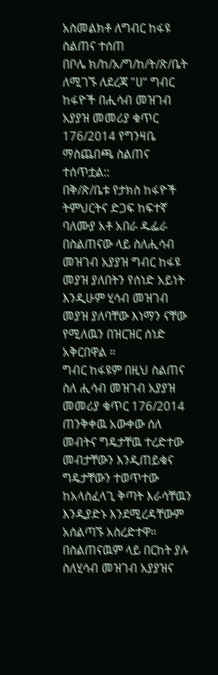አስመልክቶ ለግብር ከፋዩ ስልጠና ተሰጠ
በቦሌ ክ/ከ/አ/ግ/ከ/ት/ጽ/ቤት ለሚገኙ ለደረጃ "ሀ" ግብር ከፋዮች በሒሳብ መዝገብ አያያዝ መመሪያ ቁጥር 176/2014 የግንዛቤ ማስጨበጫ ስልጠና ተሰጥቷል::
በቅ/ጽ/ቤቱ የታክስ ከፋዮች ትምህርትና ድጋፍ ከፍተኛ ባለሙያ አቶ አበራ ዱፌራ በስልጠናው ላይ ስለሒሳብ መዝገብ አያያዝ ግብር ከፋዩ መያዝ ያለበትን የሰነድ አይነት እንዲሁም ሂሳብ መዝገብ መያዝ ያለባቸው እነማን ናቸው የሚለዉን በዝርዝር ሰነድ አቅርበዋል ።
ግብር ከፋዩም በዚህ ስልጠና ስለ ሒሳብ መዝገብ አያያዝ መመሪያ ቁጥር 176/2014 ጠንቅቀዉ አውቀው ሰለ መብትና ግዴታቸዉ ተረድተው መብታቸውን እንዲጠይቁና ግዴታቸውን ተወጥተው ከአላስፈላጊ ቅጣት እራሳቸዉን እንዲያድኑ እንደሚረዳቸውም አሰልጣኙ አስረድተዋ።
በስልጠናዉም ላይ በርከት ያሉ ስለሂሳብ መዝገብ አያያዝና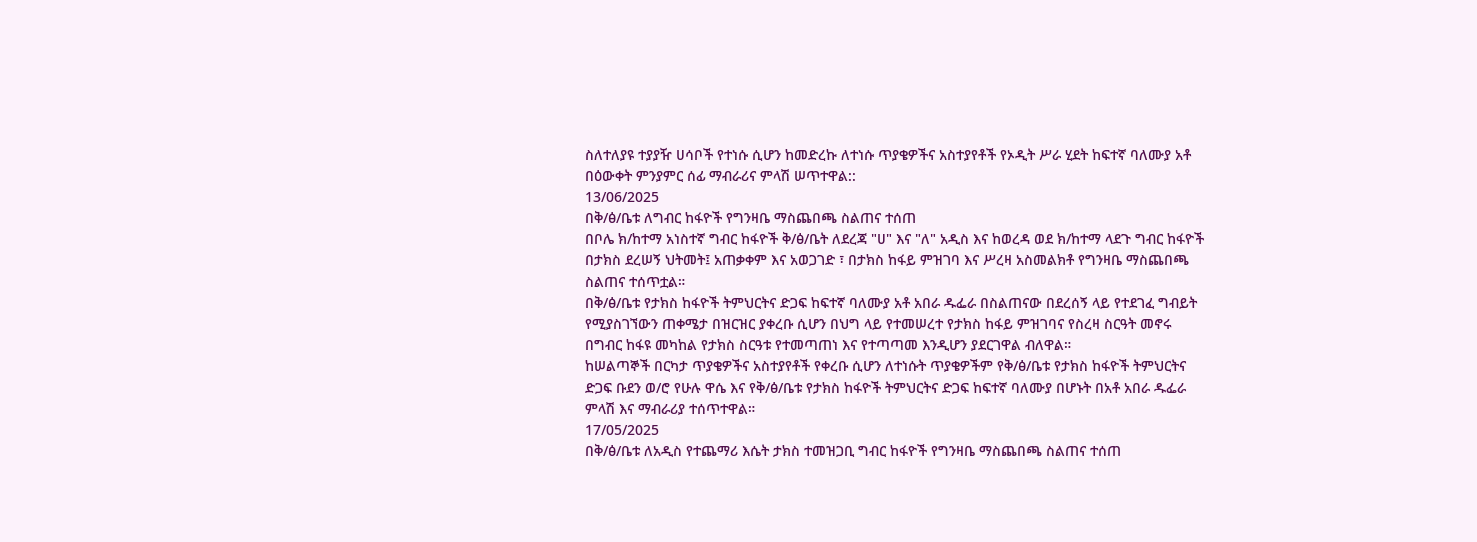ስለተለያዩ ተያያዥ ሀሳቦች የተነሱ ሲሆን ከመድረኩ ለተነሱ ጥያቄዎችና አስተያየቶች የኦዲት ሥራ ሂደት ከፍተኛ ባለሙያ አቶ በዕውቀት ምንያምር ሰፊ ማብራሪና ምላሽ ሠጥተዋል::
13/06/2025
በቅ/ፅ/ቤቱ ለግብር ከፋዮች የግንዛቤ ማስጨበጫ ስልጠና ተሰጠ
በቦሌ ክ/ከተማ አነስተኛ ግብር ከፋዮች ቅ/ፅ/ቤት ለደረጃ "ሀ" እና "ለ" አዲስ እና ከወረዳ ወደ ክ/ከተማ ላደጉ ግብር ከፋዮች በታክስ ደረሠኝ ህትመት፤ አጠቃቀም እና አወጋገድ ፣ በታክስ ከፋይ ምዝገባ እና ሥረዛ አስመልክቶ የግንዛቤ ማስጨበጫ ስልጠና ተሰጥቷል።
በቅ/ፅ/ቤቱ የታክስ ከፋዮች ትምህርትና ድጋፍ ከፍተኛ ባለሙያ አቶ አበራ ዱፌራ በስልጠናው በደረሰኝ ላይ የተደገፈ ግብይት የሚያስገኘውን ጠቀሜታ በዝርዝር ያቀረቡ ሲሆን በህግ ላይ የተመሠረተ የታክስ ከፋይ ምዝገባና የስረዛ ስርዓት መኖሩ በግብር ከፋዩ መካከል የታክስ ስርዓቱ የተመጣጠነ እና የተጣጣመ እንዲሆን ያደርገዋል ብለዋል።
ከሠልጣኞች በርካታ ጥያቄዎችና አስተያየቶች የቀረቡ ሲሆን ለተነሱት ጥያቄዎችም የቅ/ፅ/ቤቱ የታክስ ከፋዮች ትምህርትና ድጋፍ ቡደን ወ/ሮ የሁሉ ዋሴ እና የቅ/ፅ/ቤቱ የታክስ ከፋዮች ትምህርትና ድጋፍ ከፍተኛ ባለሙያ በሆኑት በአቶ አበራ ዱፌራ ምላሽ እና ማብራሪያ ተሰጥተዋል።
17/05/2025
በቅ/ፅ/ቤቱ ለአዲስ የተጨማሪ እሴት ታክስ ተመዝጋቢ ግብር ከፋዮች የግንዛቤ ማስጨበጫ ስልጠና ተሰጠ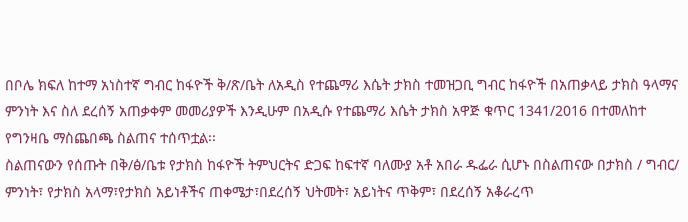በቦሌ ክፍለ ከተማ አነስተኛ ግብር ከፋዮች ቅ/ጽ/ቤት ለአዲስ የተጨማሪ እሴት ታክስ ተመዝጋቢ ግብር ከፋዮች በአጠቃላይ ታክስ ዓላማና ምንነት እና ስለ ደረሰኝ አጠቃቀም መመሪያዎች እንዲሁም በአዲሱ የተጨማሪ እሴት ታክስ አዋጅ ቁጥር 1341/2016 በተመለከተ የግንዛቤ ማስጨበጫ ስልጠና ተሰጥቷል፡፡
ስልጠናውን የሰጡት በቅ/ፅ/ቤቱ የታክስ ከፋዮች ትምህርትና ድጋፍ ከፍተኛ ባለሙያ አቶ አበራ ዱፌራ ሲሆኑ በስልጠናው በታክስ / ግብር/ ምንነት፣ የታክስ አላማ፣የታክስ አይነቶችና ጠቀሜታ፣በደረሰኝ ህትመት፣ አይነትና ጥቅም፣ በደረሰኝ አቆራረጥ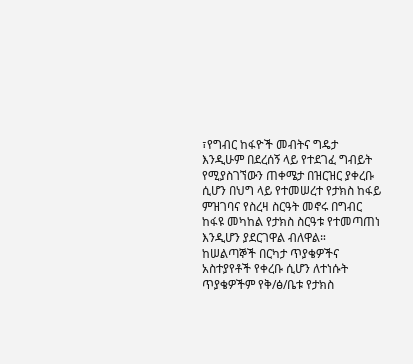፣የግብር ከፋዮች መብትና ግዴታ እንዲሁም በደረሰኝ ላይ የተደገፈ ግብይት የሚያስገኘውን ጠቀሜታ በዝርዝር ያቀረቡ ሲሆን በህግ ላይ የተመሠረተ የታክስ ከፋይ ምዝገባና የስረዛ ስርዓት መኖሩ በግብር ከፋዩ መካከል የታክስ ስርዓቱ የተመጣጠነ እንዲሆን ያደርገዋል ብለዋል።
ከሠልጣኞች በርካታ ጥያቄዎችና አስተያየቶች የቀረቡ ሲሆን ለተነሱት ጥያቄዎችም የቅ/ፅ/ቤቱ የታክስ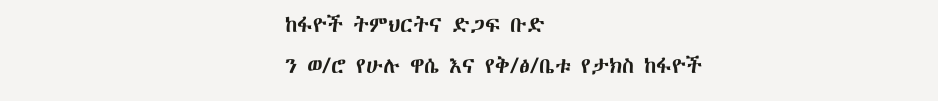ከፋዮች ትምህርትና ድጋፍ ቡድ
ን ወ/ሮ የሁሉ ዋሴ እና የቅ/ፅ/ቤቱ የታክስ ከፋዮች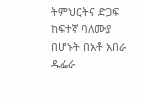ትምህርትና ድጋፍ ከፍተኛ ባለሙያ በሆኑት በአቶ አበራ ዱፌራ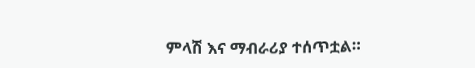ምላሽ እና ማብራሪያ ተሰጥቷል።